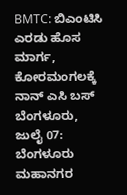BMTC: ಬಿಎಂಟಿಸಿ ಎರಡು ಹೊಸ ಮಾರ್ಗ, ಕೋರಮಂಗಲಕ್ಕೆ ನಾನ್ ಎಸಿ ಬಸ್
ಬೆಂಗಳೂರು, ಜುಲೈ 07: ಬೆಂಗಳೂರು ಮಹಾನಗರ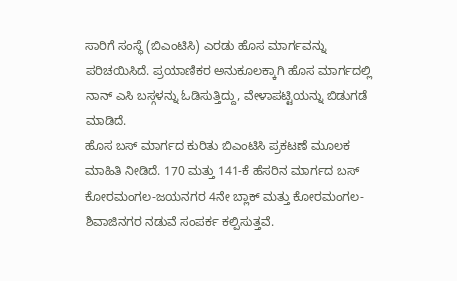ಸಾರಿಗೆ ಸಂಸ್ಥೆ (ಬಿಎಂಟಿಸಿ) ಎರಡು ಹೊಸ ಮಾರ್ಗವನ್ನು ಪರಿಚಯಿಸಿದೆ. ಪ್ರಯಾಣಿಕರ ಅನುಕೂಲಕ್ಕಾಗಿ ಹೊಸ ಮಾರ್ಗದಲ್ಲಿ ನಾನ್ ಎಸಿ ಬಸ್ಗಳನ್ನು ಓಡಿಸುತ್ತಿದ್ದು, ವೇಳಾಪಟ್ಟಿಯನ್ನು ಬಿಡುಗಡೆ ಮಾಡಿದೆ.
ಹೊಸ ಬಸ್ ಮಾರ್ಗದ ಕುರಿತು ಬಿಎಂಟಿಸಿ ಪ್ರಕಟಣೆ ಮೂಲಕ ಮಾಹಿತಿ ನೀಡಿದೆ. 170 ಮತ್ತು 141-ಕೆ ಹೆಸರಿನ ಮಾರ್ಗದ ಬಸ್ ಕೋರಮಂಗಲ-ಜಯನಗರ 4ನೇ ಬ್ಲಾಕ್ ಮತ್ತು ಕೋರಮಂಗಲ-ಶಿವಾಜಿನಗರ ನಡುವೆ ಸಂಪರ್ಕ ಕಲ್ಪಿಸುತ್ತವೆ.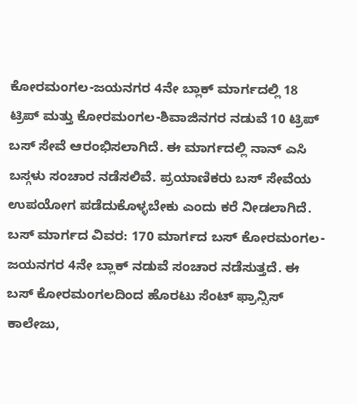ಕೋರಮಂಗಲ-ಜಯನಗರ 4ನೇ ಬ್ಲಾಕ್ ಮಾರ್ಗದಲ್ಲಿ 18 ಟ್ರಿಪ್ ಮತ್ತು ಕೋರಮಂಗಲ-ಶಿವಾಜಿನಗರ ನಡುವೆ 10 ಟ್ರಿಪ್ ಬಸ್ ಸೇವೆ ಆರಂಭಿಸಲಾಗಿದೆ. ಈ ಮಾರ್ಗದಲ್ಲಿ ನಾನ್ ಎಸಿ ಬಸ್ಗಳು ಸಂಚಾರ ನಡೆಸಲಿವೆ. ಪ್ರಯಾಣಿಕರು ಬಸ್ ಸೇವೆಯ ಉಪಯೋಗ ಪಡೆದುಕೊಳ್ಳಬೇಕು ಎಂದು ಕರೆ ನೀಡಲಾಗಿದೆ.
ಬಸ್ ಮಾರ್ಗದ ವಿವರ: 170 ಮಾರ್ಗದ ಬಸ್ ಕೋರಮಂಗಲ-ಜಯನಗರ 4ನೇ ಬ್ಲಾಕ್ ನಡುವೆ ಸಂಚಾರ ನಡೆಸುತ್ತದೆ. ಈ ಬಸ್ ಕೋರಮಂಗಲದಿಂದ ಹೊರಟು ಸೆಂಟ್ ಫ್ರಾನ್ಸಿಸ್ ಕಾಲೇಜು,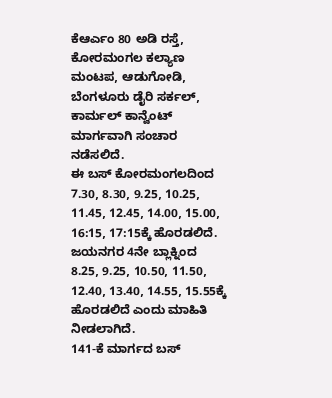ಕೆಆರ್ಎಂ 80 ಅಡಿ ರಸ್ತೆ, ಕೋರಮಂಗಲ ಕಲ್ಯಾಣ ಮಂಟಪ, ಆಡುಗೋಡಿ, ಬೆಂಗಳೂರು ಡೈರಿ ಸರ್ಕಲ್, ಕಾರ್ಮಲ್ ಕಾನ್ವೆಂಟ್ ಮಾರ್ಗವಾಗಿ ಸಂಚಾರ ನಡೆಸಲಿದೆ.
ಈ ಬಸ್ ಕೋರಮಂಗಲದಿಂದ 7.30, 8.30, 9.25, 10.25, 11.45, 12.45, 14.00, 15.00, 16:15, 17:15ಕ್ಕೆ ಹೊರಡಲಿದೆ. ಜಯನಗರ 4ನೇ ಬ್ಲಾಕ್ನಿಂದ 8.25, 9.25, 10.50, 11.50, 12.40, 13.40, 14.55, 15.55ಕ್ಕೆ ಹೊರಡಲಿದೆ ಎಂದು ಮಾಹಿತಿ ನೀಡಲಾಗಿದೆ.
141-ಕೆ ಮಾರ್ಗದ ಬಸ್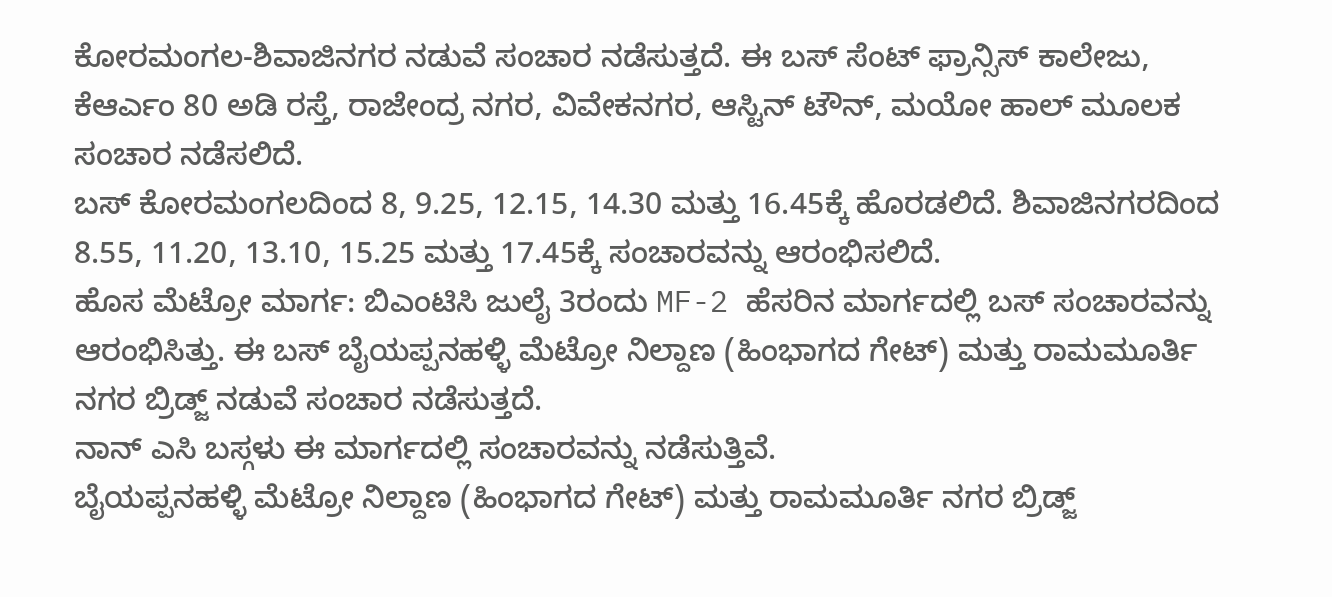ಕೋರಮಂಗಲ-ಶಿವಾಜಿನಗರ ನಡುವೆ ಸಂಚಾರ ನಡೆಸುತ್ತದೆ. ಈ ಬಸ್ ಸೆಂಟ್ ಫ್ರಾನ್ಸಿಸ್ ಕಾಲೇಜು, ಕೆಆರ್ಎಂ 80 ಅಡಿ ರಸ್ತೆ, ರಾಜೇಂದ್ರ ನಗರ, ವಿವೇಕನಗರ, ಆಸ್ಟಿನ್ ಟೌನ್, ಮಯೋ ಹಾಲ್ ಮೂಲಕ ಸಂಚಾರ ನಡೆಸಲಿದೆ.
ಬಸ್ ಕೋರಮಂಗಲದಿಂದ 8, 9.25, 12.15, 14.30 ಮತ್ತು 16.45ಕ್ಕೆ ಹೊರಡಲಿದೆ. ಶಿವಾಜಿನಗರದಿಂದ 8.55, 11.20, 13.10, 15.25 ಮತ್ತು 17.45ಕ್ಕೆ ಸಂಚಾರವನ್ನು ಆರಂಭಿಸಲಿದೆ.
ಹೊಸ ಮೆಟ್ರೋ ಮಾರ್ಗ: ಬಿಎಂಟಿಸಿ ಜುಲೈ 3ರಂದು MF-2 ಹೆಸರಿನ ಮಾರ್ಗದಲ್ಲಿ ಬಸ್ ಸಂಚಾರವನ್ನು ಆರಂಭಿಸಿತ್ತು. ಈ ಬಸ್ ಬೈಯಪ್ಪನಹಳ್ಳಿ ಮೆಟ್ರೋ ನಿಲ್ದಾಣ (ಹಿಂಭಾಗದ ಗೇಟ್) ಮತ್ತು ರಾಮಮೂರ್ತಿ ನಗರ ಬ್ರಿಡ್ಜ್ ನಡುವೆ ಸಂಚಾರ ನಡೆಸುತ್ತದೆ.
ನಾನ್ ಎಸಿ ಬಸ್ಗಳು ಈ ಮಾರ್ಗದಲ್ಲಿ ಸಂಚಾರವನ್ನು ನಡೆಸುತ್ತಿವೆ.
ಬೈಯಪ್ಪನಹಳ್ಳಿ ಮೆಟ್ರೋ ನಿಲ್ದಾಣ (ಹಿಂಭಾಗದ ಗೇಟ್) ಮತ್ತು ರಾಮಮೂರ್ತಿ ನಗರ ಬ್ರಿಡ್ಜ್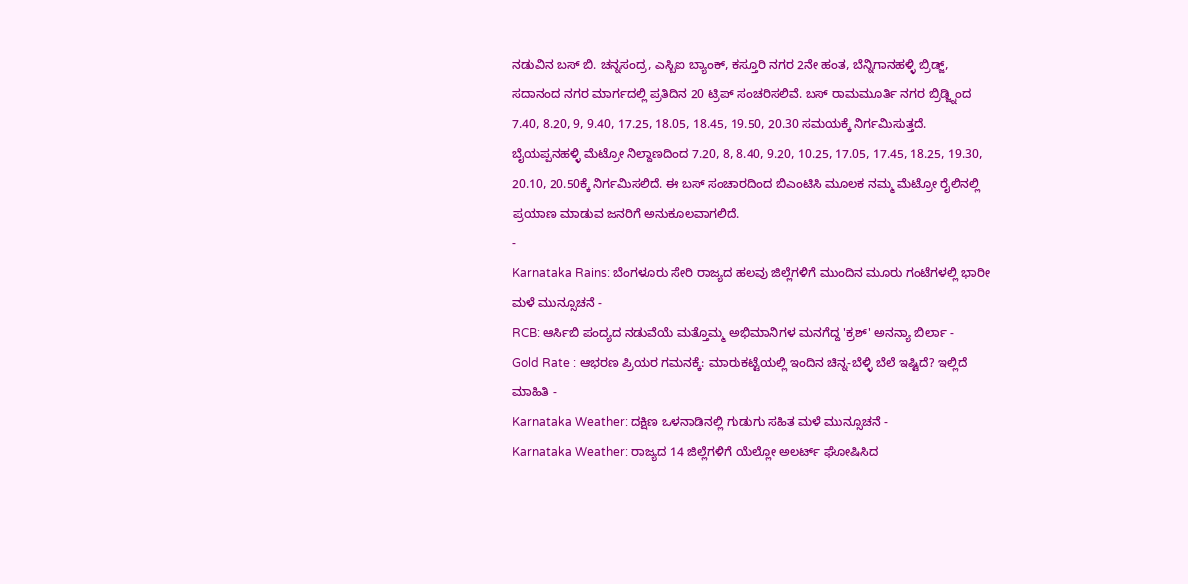ನಡುವಿನ ಬಸ್ ಬಿ. ಚನ್ನಸಂದ್ರ, ಎಸ್ಬಿಐ ಬ್ಯಾಂಕ್, ಕಸ್ತೂರಿ ನಗರ 2ನೇ ಹಂತ, ಬೆನ್ನಿಗಾನಹಳ್ಳಿ ಬ್ರಿಡ್ಜ್, ಸದಾನಂದ ನಗರ ಮಾರ್ಗದಲ್ಲಿ ಪ್ರತಿದಿನ 20 ಟ್ರಿಪ್ ಸಂಚರಿಸಲಿವೆ. ಬಸ್ ರಾಮಮೂರ್ತಿ ನಗರ ಬ್ರಿಡ್ಜ್ನಿಂದ 7.40, 8.20, 9, 9.40, 17.25, 18.05, 18.45, 19.50, 20.30 ಸಮಯಕ್ಕೆ ನಿರ್ಗಮಿಸುತ್ತದೆ.
ಬೈಯಪ್ಪನಹಳ್ಳಿ ಮೆಟ್ರೋ ನಿಲ್ದಾಣದಿಂದ 7.20, 8, 8.40, 9.20, 10.25, 17.05, 17.45, 18.25, 19.30, 20.10, 20.50ಕ್ಕೆ ನಿರ್ಗಮಿಸಲಿದೆ. ಈ ಬಸ್ ಸಂಚಾರದಿಂದ ಬಿಎಂಟಿಸಿ ಮೂಲಕ ನಮ್ಮ ಮೆಟ್ರೋ ರೈಲಿನಲ್ಲಿ ಪ್ರಯಾಣ ಮಾಡುವ ಜನರಿಗೆ ಅನುಕೂಲವಾಗಲಿದೆ.
-
Karnataka Rains: ಬೆಂಗಳೂರು ಸೇರಿ ರಾಜ್ಯದ ಹಲವು ಜಿಲ್ಲೆಗಳಿಗೆ ಮುಂದಿನ ಮೂರು ಗಂಟೆಗಳಲ್ಲಿ ಭಾರೀ ಮಳೆ ಮುನ್ಸೂಚನೆ -
RCB: ಆರ್ಸಿಬಿ ಪಂದ್ಯದ ನಡುವೆಯೆ ಮತ್ತೊಮ್ಮ ಅಭಿಮಾನಿಗಳ ಮನಗೆದ್ದ 'ಕ್ರಶ್' ಅನನ್ಯಾ ಬಿರ್ಲಾ -
Gold Rate : ಆಭರಣ ಪ್ರಿಯರ ಗಮನಕ್ಕೆ: ಮಾರುಕಟ್ಟೆಯಲ್ಲಿ ಇಂದಿನ ಚಿನ್ನ-ಬೆಳ್ಳಿ ಬೆಲೆ ಇಷ್ಟಿದೆ? ಇಲ್ಲಿದೆ ಮಾಹಿತಿ -
Karnataka Weather: ದಕ್ಷಿಣ ಒಳನಾಡಿನಲ್ಲಿ ಗುಡುಗು ಸಹಿತ ಮಳೆ ಮುನ್ಸೂಚನೆ -
Karnataka Weather: ರಾಜ್ಯದ 14 ಜಿಲ್ಲೆಗಳಿಗೆ ಯೆಲ್ಲೋ ಅಲರ್ಟ್ ಘೋಷಿಸಿದ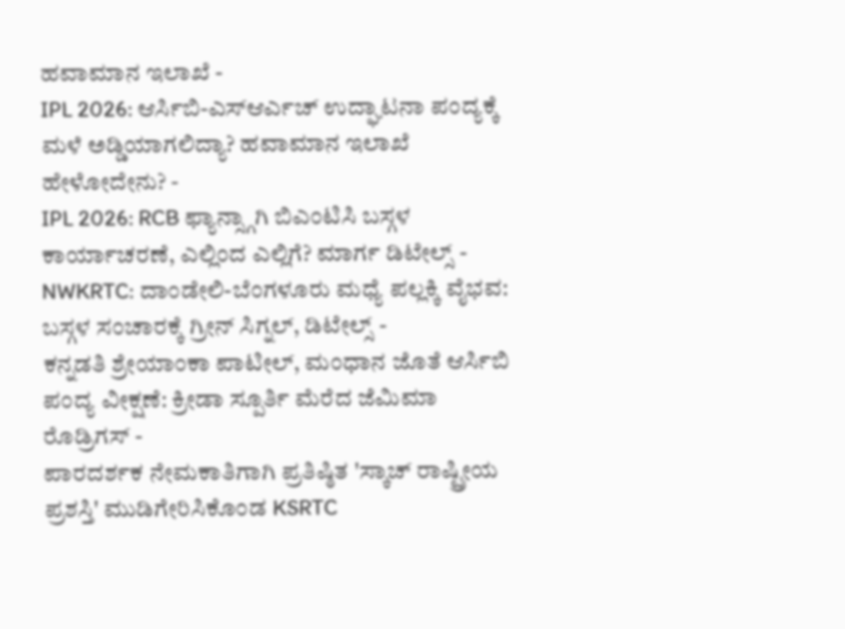ಹವಾಮಾನ ಇಲಾಖೆ -
IPL 2026: ಆರ್ಸಿಬಿ-ಎಸ್ಆರ್ಎಚ್ ಉದ್ಘಾಟನಾ ಪಂದ್ಯಕ್ಕೆ ಮಳೆ ಅಡ್ಡಿಯಾಗಲಿದ್ಯಾ? ಹವಾಮಾನ ಇಲಾಖೆ ಹೇಳೋದೇನು? -
IPL 2026: RCB ಫ್ಯಾನ್ಸ್ಗಾಗಿ ಬಿಎಂಟಿಸಿ ಬಸ್ಗಳ ಕಾರ್ಯಾಚರಣೆ, ಎಲ್ಲಿಂದ ಎಲ್ಲಿಗೆ? ಮಾರ್ಗ ಡಿಟೇಲ್ಸ್ -
NWKRTC: ದಾಂಡೇಲಿ-ಬೆಂಗಳೂರು ಮಧ್ಯೆ ಪಲ್ಲಕ್ಕಿ ವೈಭವ: ಬಸ್ಗಳ ಸಂಚಾರಕ್ಕೆ ಗ್ರೀನ್ ಸಿಗ್ನಲ್, ಡಿಟೇಲ್ಸ್ -
ಕನ್ನಡತಿ ಶ್ರೇಯಾಂಕಾ ಪಾಟೀಲ್, ಮಂಧಾನ ಜೊತೆ ಆರ್ಸಿಬಿ ಪಂದ್ಯ ವೀಕ್ಷಣೆ: ಕ್ರೀಡಾ ಸ್ಪೂರ್ತಿ ಮೆರೆದ ಜೆಮಿಮಾ ರೊಡ್ರಿಗಸ್ -
ಪಾರದರ್ಶಕ ನೇಮಕಾತಿಗಾಗಿ ಪ್ರತಿಷ್ಠಿತ 'ಸ್ಕಾಚ್ ರಾಷ್ಟ್ರೀಯ ಪ್ರಶಸ್ತಿ' ಮುಡಿಗೇರಿಸಿಕೊಂಡ KSRTC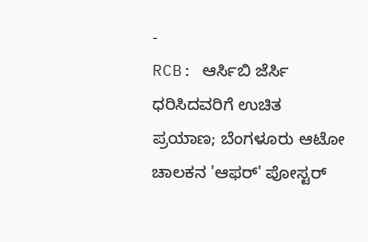-
RCB: ಆರ್ಸಿಬಿ ಜೆರ್ಸಿ ಧರಿಸಿದವರಿಗೆ ಉಚಿತ ಪ್ರಯಾಣ; ಬೆಂಗಳೂರು ಆಟೋ ಚಾಲಕನ 'ಆಫರ್' ಪೋಸ್ಟರ್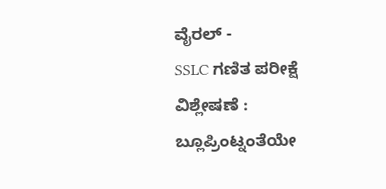ವೈರಲ್ -
SSLC ಗಣಿತ ಪರೀಕ್ಷೆ ವಿಶ್ಲೇಷಣೆ : ಬ್ಲೂಪ್ರಿಂಟ್ನಂತೆಯೇ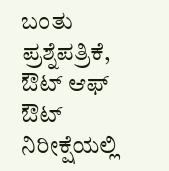ಬಂತು ಪ್ರಶ್ನೆಪತ್ರಿಕೆ, ಔಟ್ ಆಫ್ ಔಟ್ ನಿರೀಕ್ಷೆಯಲ್ಲಿ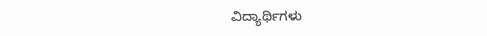ವಿದ್ಯಾರ್ಥಿಗಳು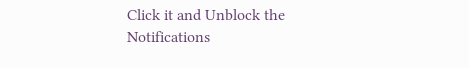Click it and Unblock the Notifications